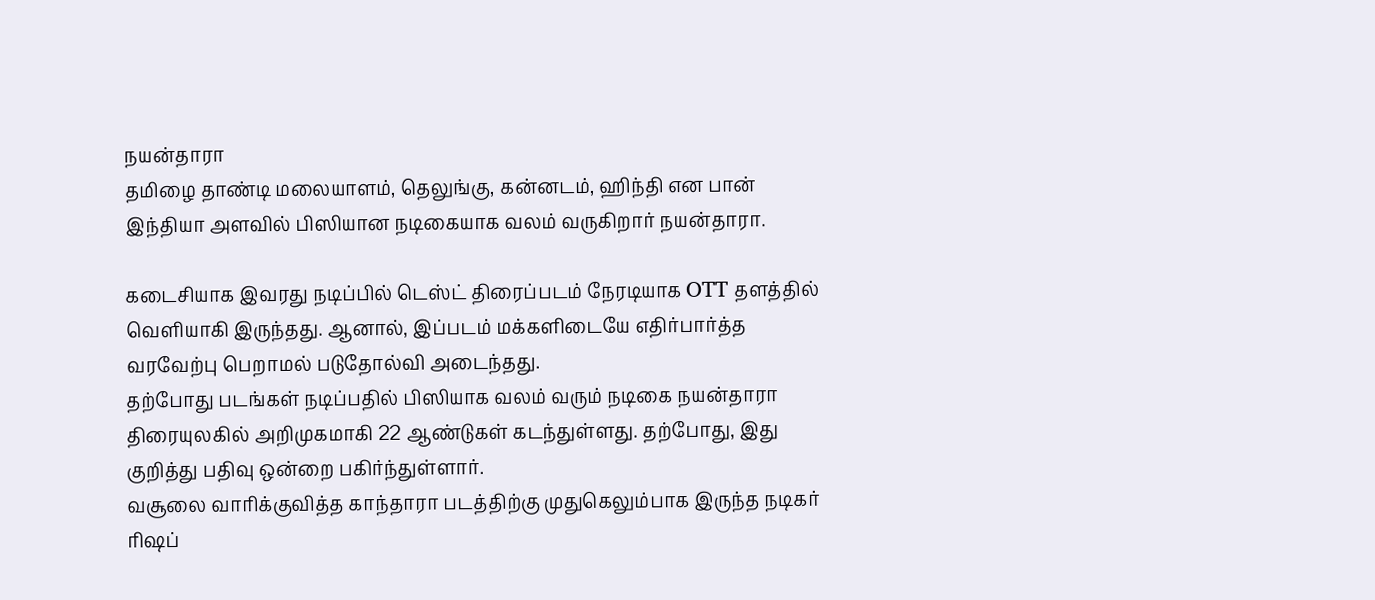நயன்தாரா
தமிழை தாண்டி மலையாளம், தெலுங்கு, கன்னடம், ஹிந்தி என பான் இந்தியா அளவில் பிஸியான நடிகையாக வலம் வருகிறார் நயன்தாரா.

கடைசியாக இவரது நடிப்பில் டெஸ்ட் திரைப்படம் நேரடியாக OTT தளத்தில் வெளியாகி இருந்தது. ஆனால், இப்படம் மக்களிடையே எதிர்பார்த்த வரவேற்பு பெறாமல் படுதோல்வி அடைந்தது.
தற்போது படங்கள் நடிப்பதில் பிஸியாக வலம் வரும் நடிகை நயன்தாரா திரையுலகில் அறிமுகமாகி 22 ஆண்டுகள் கடந்துள்ளது. தற்போது, இது குறித்து பதிவு ஒன்றை பகிர்ந்துள்ளார்.
வசூலை வாரிக்குவித்த காந்தாரா படத்திற்கு முதுகெலும்பாக இருந்த நடிகர் ரிஷப்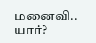மனைவி.. யார்?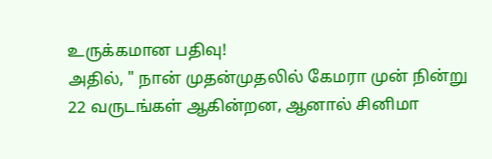உருக்கமான பதிவு!
அதில், " நான் முதன்முதலில் கேமரா முன் நின்று 22 வருடங்கள் ஆகின்றன, ஆனால் சினிமா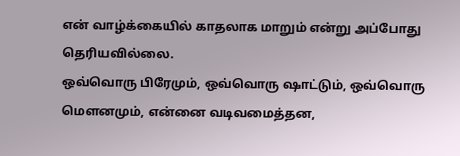என் வாழ்க்கையில் காதலாக மாறும் என்று அப்போது தெரியவில்லை.
ஒவ்வொரு பிரேமும், ஒவ்வொரு ஷாட்டும், ஒவ்வொரு மௌனமும், என்னை வடிவமைத்தன,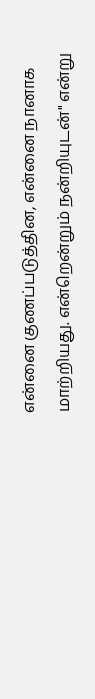என்னை குணப்படுத்தின, என்னை நானாக மாற்றியது. என்றென்றும் நன்றியுடன்" என்று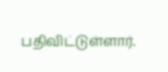பதிவிட்டுள்ளார்.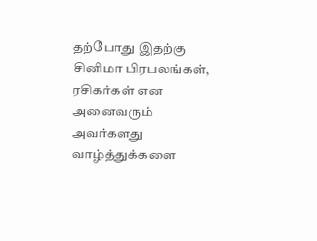தற்போது இதற்கு சினிமா பிரபலங்கள், ரசிகர்கள் என அனைவரும் அவர்களது வாழ்த்துக்களை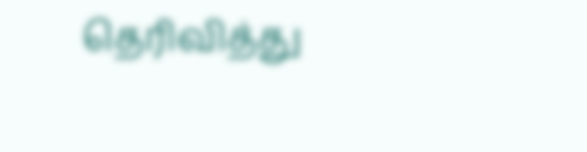தெரிவித்து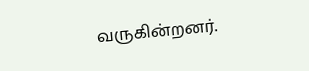வருகின்றனர்.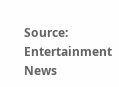Source: Entertainment News